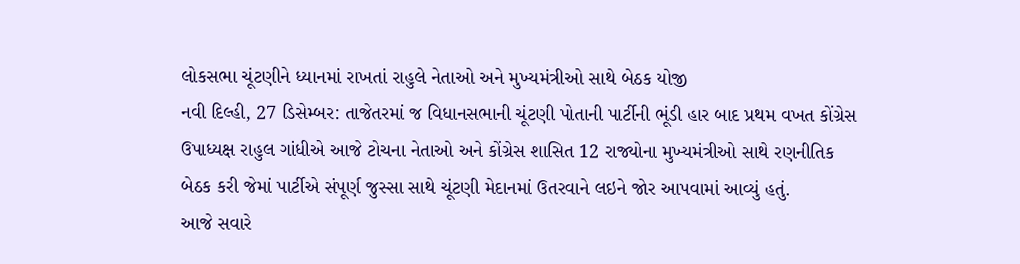લોકસભા ચૂંટણીને ધ્યાનમાં રાખતાં રાહુલે નેતાઓ અને મુખ્યમંત્રીઓ સાથે બેઠક યોજી
નવી દિલ્હી, 27 ડિસેમ્બર: તાજેતરમાં જ વિધાનસભાની ચૂંટણી પોતાની પાર્ટીની ભૂંડી હાર બાદ પ્રથમ વખત કોંગ્રેસ ઉપાધ્યક્ષ રાહુલ ગાંધીએ આજે ટોચના નેતાઓ અને કોંગ્રેસ શાસિત 12 રાજ્યોના મુખ્યમંત્રીઓ સાથે રણનીતિક બેઠક કરી જેમાં પાર્ટીએ સંપૂર્ણ જુસ્સા સાથે ચૂંટણી મેદાનમાં ઉતરવાને લઇને જોર આપવામાં આવ્યું હતું.
આજે સવારે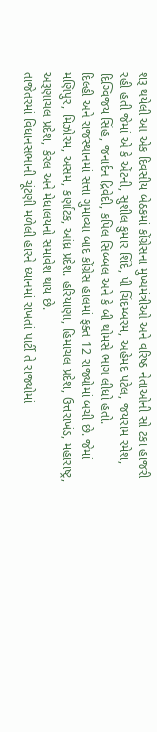શરૂ થયેલી આ એક દિવસીય બેઠકમાં કોંગ્રેસના મુખ્યમંત્રીઓ અને વરિષ્ઠ નેતાઓની સો ટકા હાજરી રહી હતી જેમાં એ કે એંટની, સુશીલ કુમાર શિંદે, પી ચિંદમ્બરમ, અહેમદ પટેલ, જયરામ રમેશ, દિગ્વિજય સિંહ, જનાર્દન દ્રિવેદી, કપિલ સિબ્બલ અને કે બી થોમસે ભાગ લીધો હતો.
દિલ્હી અને રાજસ્થાનમાં સત્તા ગુમાવ્યા બાદ કોંગ્રેસ હાલમાં ફક્ત 12 રાજ્યોમાં બચી છે. જેમાં મણિપુર, મિઝોરમ, અસમ, કર્ણાટક, આંધ્ર પ્રદેશ. હરિયાણા, હિમાચલ પ્રદેશ, ઉત્તરાખંડ, મહારાષ્ટ્ર, અરૂણાચલ પ્રદેશ, કેરલ અને મેધાલયનો સમાવેશ થાય છે.
તાજેતરમાં વિધાનસભાની ચૂંટણી મળેલી હારને ધ્યાનમાં રાખતાં પાર્ટી તે રાજ્યોમાં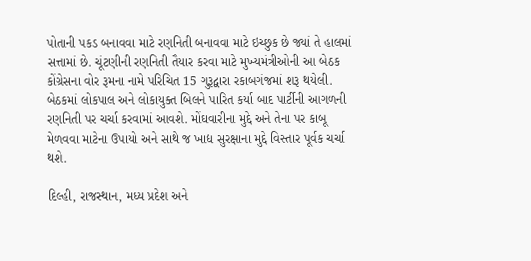પોતાની પકડ બનાવવા માટે રણનિતી બનાવવા માટે ઇચ્છુક છે જ્યાં તે હાલમાં સત્તામાં છે. ચૂંટણીની રણનિતી તૈયાર કરવા માટે મુખ્યમંત્રીઓની આ બેઠક કોંગ્રેસના વોર રૂમના નામે પરિચિત 15 ગુરૂદ્વારા રકાબગંજમાં શરૂ થયેલી. બેઠકમાં લોકપાલ અને લોકાયુક્ત બિલને પારિત કર્યા બાદ પાર્ટીની આગળની રણનિતી પર ચર્ચા કરવામાં આવશે. મોંઘવારીના મુદ્દે અને તેના પર કાબૂ મેળવવા માટેના ઉપાયો અને સાથે જ ખાદ્ય સુરક્ષાના મુદ્દે વિસ્તાર પૂર્વક ચર્ચા થશે.

દિલ્હી, રાજસ્થાન, મધ્ય પ્રદેશ અને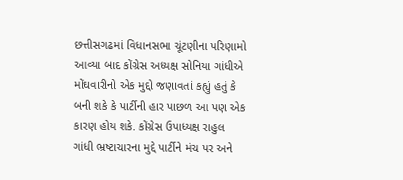છત્તીસગઢમાં વિધાનસભા ચૂંટણીના પરિણામો આવ્યા બાદ કોંગ્રેસ અધ્યક્ષ સોનિયા ગાંધીએ મોંઘવારીનો એક મુદ્દો જણાવતાં કહ્યું હતું કે બની શકે કે પાર્ટીની હાર પાછળ આ પણ એક કારણ હોય શકે. કોંગ્રેસ ઉપાધ્યક્ષ રાહુલ ગાંધી ભ્રષ્ટાચારના મુદ્દે પાર્ટીને મંચ પર અને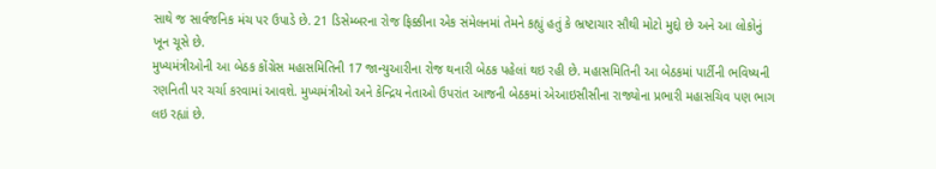સાથે જ સાર્વજનિક મંચ પર ઉપાડે છે. 21 ડિસેમ્બરના રોજ ફિક્કીના એક સંમેલનમાં તેમને કહ્યું હતું કે ભ્રષ્ટાચાર સૌથી મોટો મુદ્દો છે અને આ લોકોનું ખૂન ચૂસે છે.
મુખ્યમંત્રીઓની આ બેઠક કોંગ્રેસ મહાસમિતિની 17 જાન્યુઆરીના રોજ થનારી બેઠક પહેલાં થઇ રહી છે. મહાસમિતિની આ બેઠકમાં પાર્ટીની ભવિષ્યની રણનિતી પર ચર્ચા કરવામાં આવશે. મુખ્યમંત્રીઓ અને કેન્દ્રિય નેતાઓ ઉપરાંત આજની બેઠકમાં એઆઇસીસીના રાજ્યોના પ્રભારી મહાસચિવ પણ ભાગ લઇ રહ્યાં છે.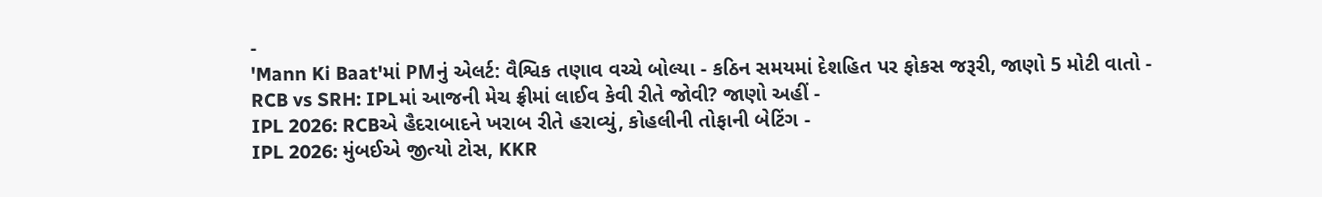-
'Mann Ki Baat'માં PMનું એલર્ટ: વૈશ્વિક તણાવ વચ્ચે બોલ્યા - કઠિન સમયમાં દેશહિત પર ફોકસ જરૂરી, જાણો 5 મોટી વાતો -
RCB vs SRH: IPLમાં આજની મેચ ફ્રીમાં લાઈવ કેવી રીતે જોવી? જાણો અહીં -
IPL 2026: RCBએ હૈદરાબાદને ખરાબ રીતે હરાવ્યું, કોહલીની તોફાની બેટિંગ -
IPL 2026: મુંબઈએ જીત્યો ટોસ, KKR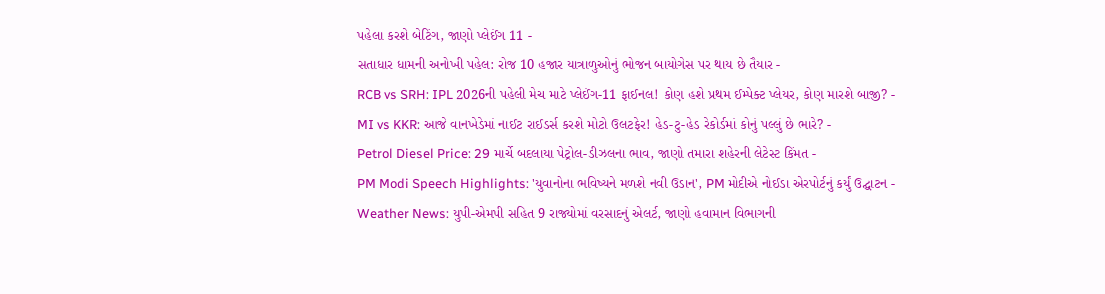પહેલા કરશે બેટિંગ, જાણો પ્લેઈંગ 11 -
સતાધાર ધામની અનોખી પહેલ: રોજ 10 હજાર યાત્રાળુઓનું ભોજન બાયોગેસ પર થાય છે તૈયાર -
RCB vs SRH: IPL 2026ની પહેલી મેચ માટે પ્લેઈંગ-11 ફાઈનલ! કોણ હશે પ્રથમ ઈમ્પેક્ટ પ્લેયર, કોણ મારશે બાજી? -
MI vs KKR: આજે વાનખેડેમાં નાઈટ રાઈડર્સ કરશે મોટો ઉલટફેર! હેડ-ટુ-હેડ રેકોર્ડમાં કોનું પલ્લું છે ભારે? -
Petrol Diesel Price: 29 માર્ચે બદલાયા પેટ્રોલ-ડીઝલના ભાવ, જાણો તમારા શહેરની લેટેસ્ટ કિંમત -
PM Modi Speech Highlights: 'યુવાનોના ભવિષ્યને મળશે નવી ઉડાન', PM મોદીએ નોઈડા એરપોર્ટનું કર્યું ઉદ્ઘાટન -
Weather News: યુપી-એમપી સહિત 9 રાજ્યોમાં વરસાદનું એલર્ટ, જાણો હવામાન વિભાગની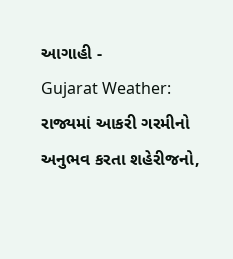આગાહી -
Gujarat Weather: રાજ્યમાં આકરી ગરમીનો અનુભવ કરતા શહેરીજનો,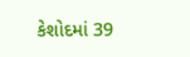કેશોદમાં 39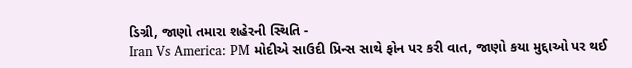ડિગ્રી, જાણો તમારા શહેરની સ્થિતિ -
Iran Vs America: PM મોદીએ સાઉદી પ્રિન્સ સાથે ફોન પર કરી વાત, જાણો કયા મુદ્દાઓ પર થઈ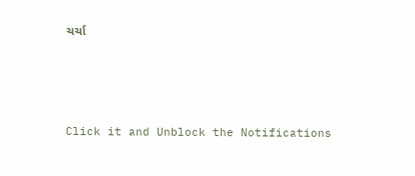ચર્ચા






Click it and Unblock the Notifications